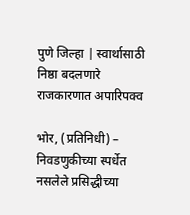पुणे जिल्हा | स्वार्थासाठी निष्ठा बदलणारे राजकारणात अपारिपक्व

भोर, (प्रतिनिधी) – निवडणुकीच्या स्पर्धेत नसलेले प्रसिद्धीच्या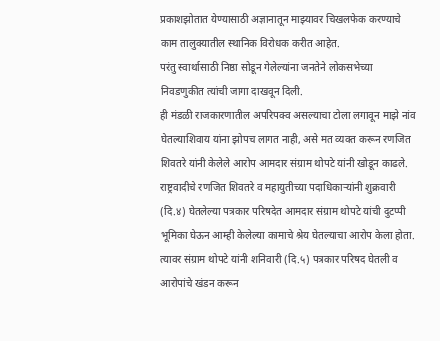प्रकाशझोतात येण्यासाठी अज्ञानातून माझ्यावर चिखलफेक करण्याचे काम तालुक्यातील स्थानिक विरोधक करीत आहेत.
परंतु स्वार्थासाठी निष्ठा सोडून गेलेल्यांना जनतेने लोकसभेच्या निवडणुकीत त्यांची जागा दाखवून दिली.
ही मंडळी राजकारणातील अपरिपक्व असल्याचा टोला लगावून माझे नांव घेतल्याशिवाय यांना झोपच लागत नाही, असे मत व्यक्त करून रणजित शिवतरे यांनी केलेले आरोप आमदार संग्राम थोपटे यांनी खोडून काढले.
राष्ट्रवादीचे रणजित शिवतरे व महायुतीच्या पदाधिकाऱ्यांनी शुक्रवारी (दि.४) घेतलेल्या पत्रकार परिषदेत आमदार संग्राम थोपटे यांची दुटप्पी भूमिका घेऊन आम्ही केलेल्या कामाचे श्रेय घेतल्याचा आरोप केला होता.
त्यावर संग्राम थोपटे यांनी शनिवारी (दि.५) पत्रकार परिषद घेतली व आरोपांचे खंडन करून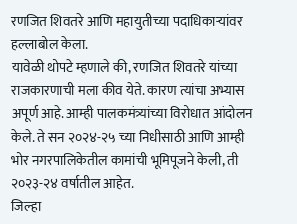रणजित शिवतरे आणि महायुतीच्या पदाधिकाऱ्यांवर हल्लाबोल केला.
यावेळी थोपटे म्हणाले की, रणजित शिवतरे यांच्या राजकारणाची मला कीव येते. कारण त्यांचा अभ्यास अपूर्ण आहे. आम्ही पालकमंत्र्यांच्या विरोधात आंदोलन केले. ते सन २०२४-२५ च्या निधीसाठी आणि आम्ही भोर नगरपालिकेतील कामांची भूमिपूजने केली, ती २०२३-२४ वर्षातील आहेत.
जिल्हा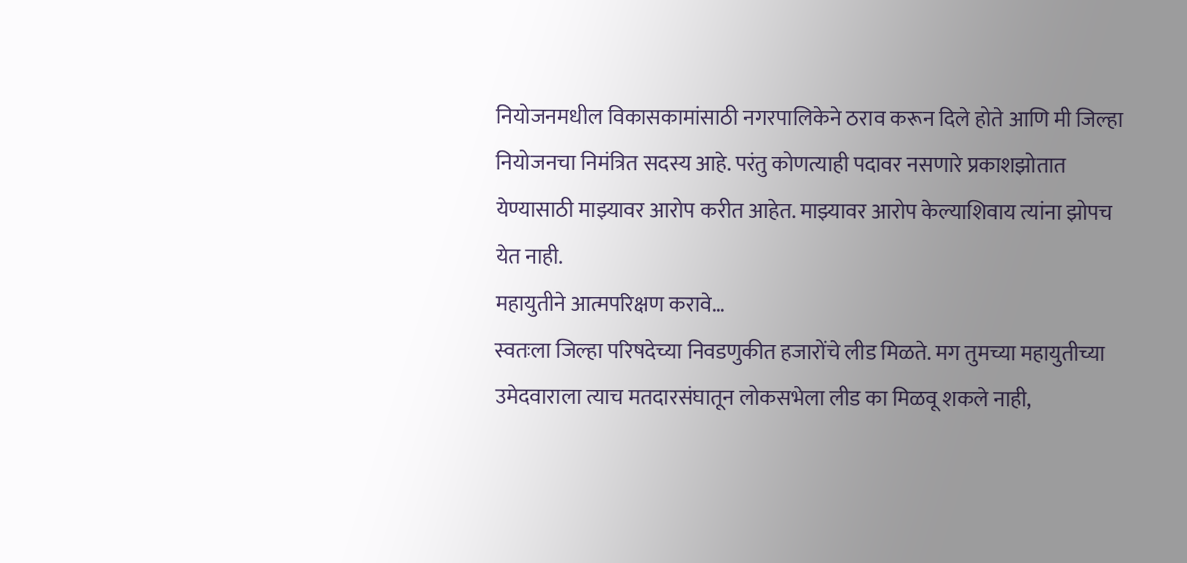नियोजनमधील विकासकामांसाठी नगरपालिकेने ठराव करून दिले होते आणि मी जिल्हा नियोजनचा निमंत्रित सदस्य आहे. परंतु कोणत्याही पदावर नसणारे प्रकाशझोतात येण्यासाठी माझ्यावर आरोप करीत आहेत. माझ्यावर आरोप केल्याशिवाय त्यांना झोपच येत नाही.
महायुतीने आत्मपरिक्षण करावे…
स्वतःला जिल्हा परिषदेच्या निवडणुकीत हजारोंचे लीड मिळते. मग तुमच्या महायुतीच्या उमेदवाराला त्याच मतदारसंघातून लोकसभेला लीड का मिळवू शकले नाही,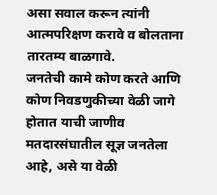असा सवाल करून त्यांनी आत्मपरिक्षण करावे व बोलताना तारतम्य बाळगावे.
जनतेची कामे कोण करते आणि कोण निवडणुकीच्या वेळी जागे होतात याची जाणीव मतदारसंघातील सूज्ञ जनतेला आहे, असे या वेळी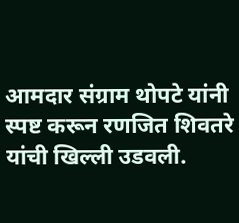आमदार संग्राम थोपटे यांनी स्पष्ट करून रणजित शिवतरे यांची खिल्ली उडवली.